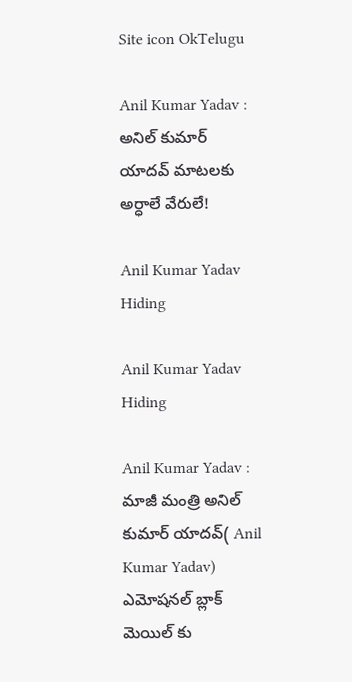Site icon OkTelugu

Anil Kumar Yadav : అనిల్ కుమార్ యాదవ్ మాటలకు అర్ధాలే వేరులే!

Anil Kumar Yadav Hiding

Anil Kumar Yadav Hiding

Anil Kumar Yadav : మాజీ మంత్రి అనిల్ కుమార్ యాదవ్( Anil Kumar Yadav) ఎమోషనల్ బ్లాక్ మెయిల్ కు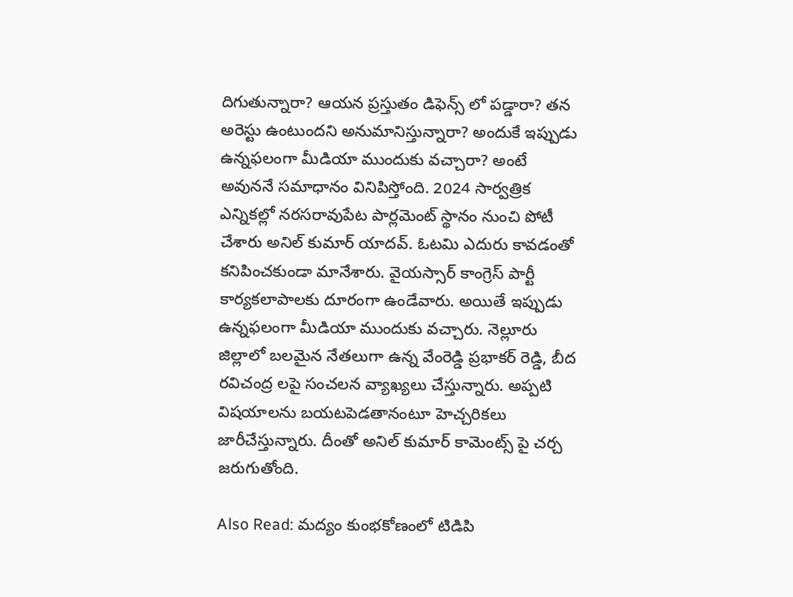దిగుతున్నారా? ఆయన ప్రస్తుతం డిఫెన్స్ లో పడ్డారా? తన అరెస్టు ఉంటుందని అనుమానిస్తున్నారా? అందుకే ఇప్పుడు ఉన్నఫలంగా మీడియా ముందుకు వచ్చారా? అంటే అవుననే సమాధానం వినిపిస్తోంది. 2024 సార్వత్రిక ఎన్నికల్లో నరసరావుపేట పార్లమెంట్ స్థానం నుంచి పోటీ చేశారు అనిల్ కుమార్ యాదవ్. ఓటమి ఎదురు కావడంతో కనిపించకుండా మానేశారు. వైయస్సార్ కాంగ్రెస్ పార్టీ కార్యకలాపాలకు దూరంగా ఉండేవారు. అయితే ఇప్పుడు ఉన్నఫలంగా మీడియా ముందుకు వచ్చారు. నెల్లూరు జిల్లాలో బలమైన నేతలుగా ఉన్న వేంరెడ్డి ప్రభాకర్ రెడ్డి, బీద రవిచంద్ర లపై సంచలన వ్యాఖ్యలు చేస్తున్నారు. అప్పటి విషయాలను బయటపెడతానంటూ హెచ్చరికలు జారీచేస్తున్నారు. దీంతో అనిల్ కుమార్ కామెంట్స్ పై చర్చ జరుగుతోంది.

Also Read: మద్యం కుంభకోణంలో టిడిపి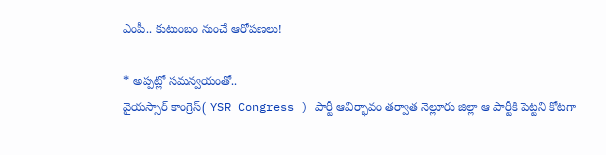ఎంపీ.. కుటుంబం నుంచే ఆరోపణలు!

* అప్పట్లో సమన్వయంతో..
వైయస్సార్ కాంగ్రెస్( YSR Congress ) పార్టీ ఆవిర్భావం తర్వాత నెల్లూరు జిల్లా ఆ పార్టీకి పెట్టని కోటగా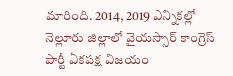మారింది. 2014, 2019 ఎన్నికల్లో నెల్లూరు జిల్లాలో వైయస్సార్ కాంగ్రెస్ పార్టీ ఏకపక్ష విజయం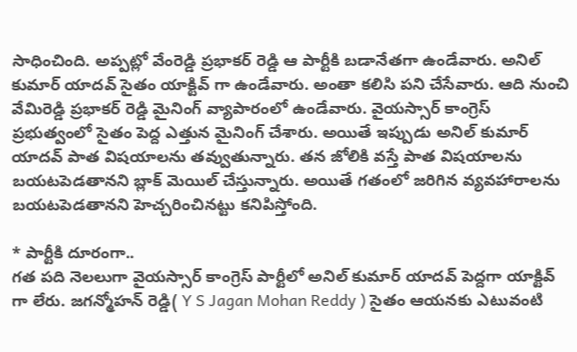సాధించింది. అప్పట్లో వేంరెడ్డి ప్రభాకర్ రెడ్డి ఆ పార్టీకి బడానేతగా ఉండేవారు. అనిల్ కుమార్ యాదవ్ సైతం యాక్టివ్ గా ఉండేవారు. అంతా కలిసి పని చేసేవారు. ఆది నుంచి వేమిరెడ్డి ప్రభాకర్ రెడ్డి మైనింగ్ వ్యాపారంలో ఉండేవారు. వైయస్సార్ కాంగ్రెస్ ప్రభుత్వంలో సైతం పెద్ద ఎత్తున మైనింగ్ చేశారు. అయితే ఇప్పుడు అనిల్ కుమార్ యాదవ్ పాత విషయాలను తవ్వుతున్నారు. తన జోలికి వస్తే పాత విషయాలను బయటపెడతానని బ్లాక్ మెయిల్ చేస్తున్నారు. అయితే గతంలో జరిగిన వ్యవహారాలను బయటపెడతానని హెచ్చరించినట్టు కనిపిస్తోంది.

* పార్టీకి దూరంగా..
గత పది నెలలుగా వైయస్సార్ కాంగ్రెస్ పార్టీలో అనిల్ కుమార్ యాదవ్ పెద్దగా యాక్టివ్ గా లేరు. జగన్మోహన్ రెడ్డి( Y S Jagan Mohan Reddy ) సైతం ఆయనకు ఎటువంటి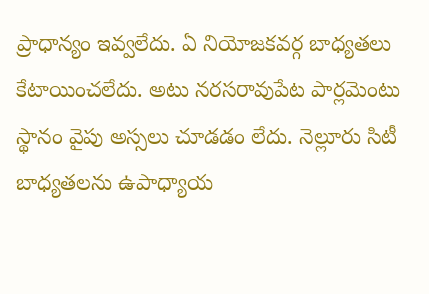ప్రాధాన్యం ఇవ్వలేదు. ఏ నియోజకవర్గ బాధ్యతలు కేటాయించలేదు. అటు నరసరావుపేట పార్లమెంటు స్థానం వైపు అస్సలు చూడడం లేదు. నెల్లూరు సిటీ బాధ్యతలను ఉపాధ్యాయ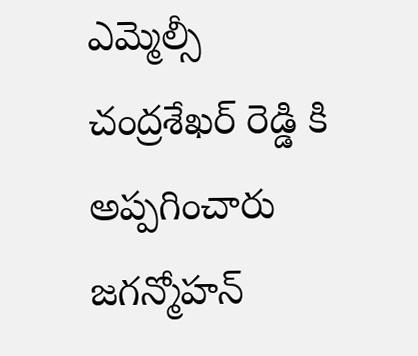ఎమ్మెల్సీ చంద్రశేఖర్ రెడ్డి కి అప్పగించారు జగన్మోహన్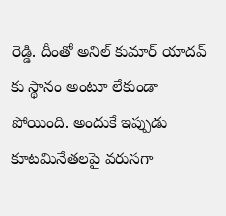రెడ్డి. దీంతో అనిల్ కుమార్ యాదవ్ కు స్థానం అంటూ లేకుండా పోయింది. అందుకే ఇప్పుడు కూటమినేతలపై వరుసగా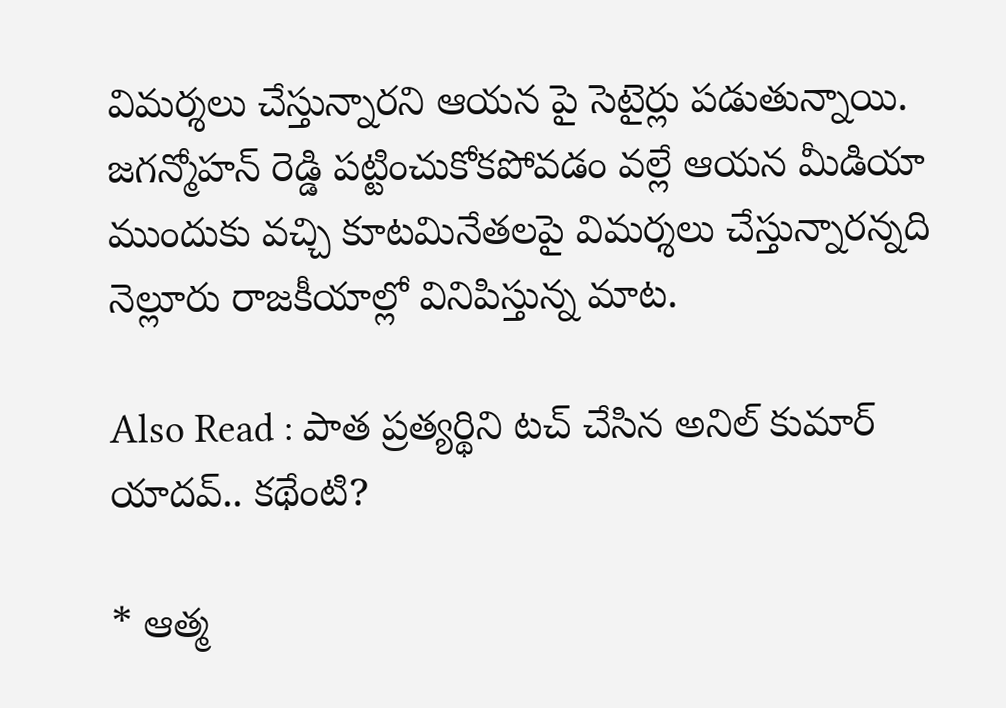విమర్శలు చేస్తున్నారని ఆయన పై సెటైర్లు పడుతున్నాయి. జగన్మోహన్ రెడ్డి పట్టించుకోకపోవడం వల్లే ఆయన మీడియా ముందుకు వచ్చి కూటమినేతలపై విమర్శలు చేస్తున్నారన్నది నెల్లూరు రాజకీయాల్లో వినిపిస్తున్న మాట.

Also Read : పాత ప్రత్యర్థిని టచ్ చేసిన అనిల్ కుమార్ యాదవ్.. కథేంటి?

* ఆత్మ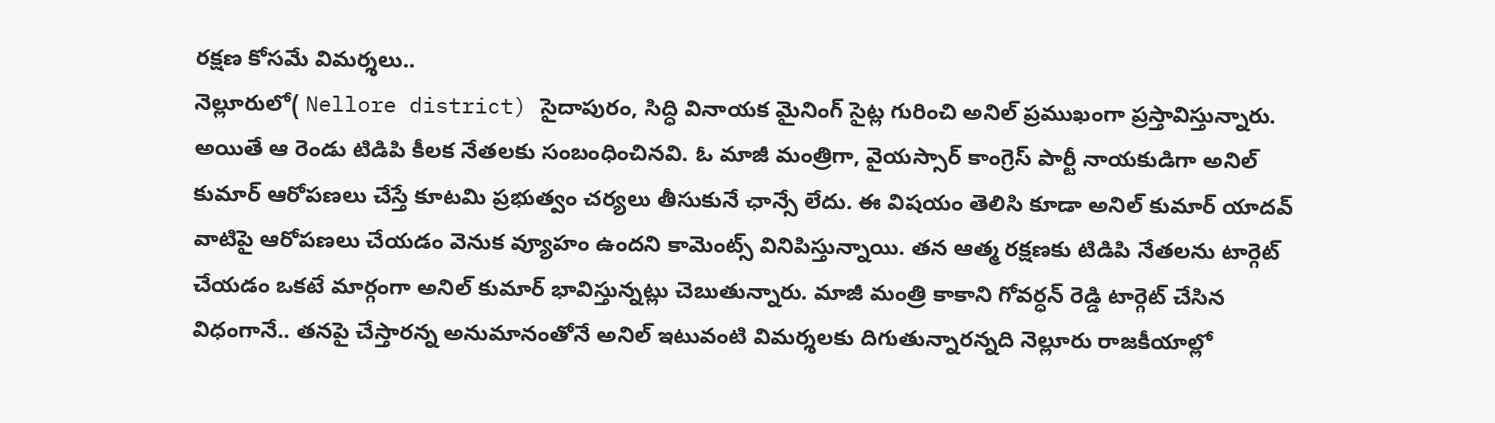రక్షణ కోసమే విమర్శలు..
నెల్లూరులో( Nellore district) సైదాపురం, సిద్ధి వినాయక మైనింగ్ సైట్ల గురించి అనిల్ ప్రముఖంగా ప్రస్తావిస్తున్నారు. అయితే ఆ రెండు టిడిపి కీలక నేతలకు సంబంధించినవి. ఓ మాజీ మంత్రిగా, వైయస్సార్ కాంగ్రెస్ పార్టీ నాయకుడిగా అనిల్ కుమార్ ఆరోపణలు చేస్తే కూటమి ప్రభుత్వం చర్యలు తీసుకునే ఛాన్సే లేదు. ఈ విషయం తెలిసి కూడా అనిల్ కుమార్ యాదవ్ వాటిపై ఆరోపణలు చేయడం వెనుక వ్యూహం ఉందని కామెంట్స్ వినిపిస్తున్నాయి. తన ఆత్మ రక్షణకు టిడిపి నేతలను టార్గెట్ చేయడం ఒకటే మార్గంగా అనిల్ కుమార్ భావిస్తున్నట్లు చెబుతున్నారు. మాజీ మంత్రి కాకాని గోవర్ధన్ రెడ్డి టార్గెట్ చేసిన విధంగానే.. తనపై చేస్తారన్న అనుమానంతోనే అనిల్ ఇటువంటి విమర్శలకు దిగుతున్నారన్నది నెల్లూరు రాజకీయాల్లో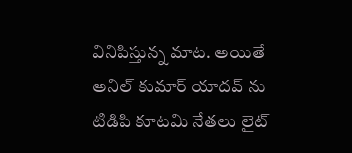వినిపిస్తున్న మాట. అయితే అనిల్ కుమార్ యాదవ్ ను టిడిపి కూటమి నేతలు లైట్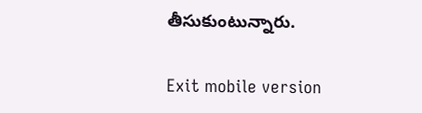తీసుకుంటున్నారు.

Exit mobile version